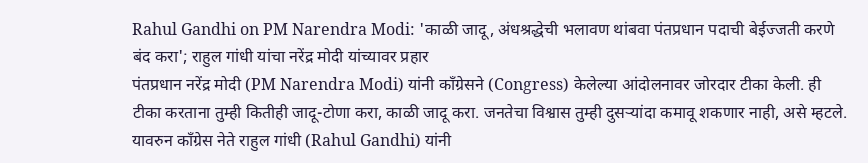Rahul Gandhi on PM Narendra Modi: 'काळी जादू, अंधश्रद्धेची भलावण थांबवा पंतप्रधान पदाची बेईज्जती करणे बंद करा'; राहुल गांधी यांचा नरेंद्र मोदी यांच्यावर प्रहार
पंतप्रधान नरेंद्र मोदी (PM Narendra Modi) यांनी काँग्रेसने (Congress) केलेल्या आंदोलनावर जोरदार टीका केली. ही टीका करताना तुम्ही कितीही जादू-टोणा करा, काळी जादू करा. जनतेचा विश्वास तुम्ही दुसऱ्यांदा कमावू शकणार नाही, असे म्हटले. यावरुन काँग्रेस नेते राहुल गांधी (Rahul Gandhi) यांनी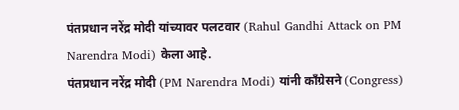पंतप्रधान नरेंद्र मोदी यांच्यावर पलटवार (Rahul Gandhi Attack on PM Narendra Modi) केला आहे.
पंतप्रधान नरेंद्र मोदी (PM Narendra Modi) यांनी काँग्रेसने (Congress)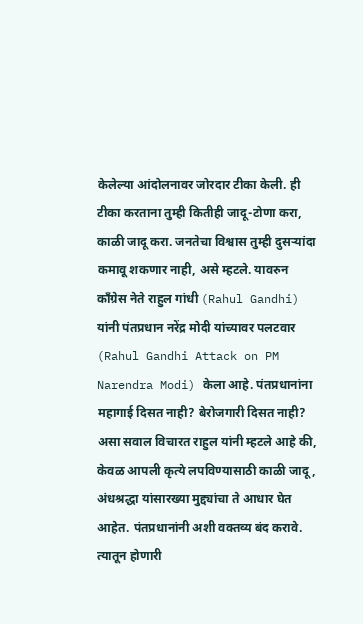केलेल्या आंदोलनावर जोरदार टीका केली. ही टीका करताना तुम्ही कितीही जादू-टोणा करा, काळी जादू करा. जनतेचा विश्वास तुम्ही दुसऱ्यांदा कमावू शकणार नाही, असे म्हटले. यावरुन काँग्रेस नेते राहुल गांधी (Rahul Gandhi) यांनी पंतप्रधान नरेंद्र मोदी यांच्यावर पलटवार (Rahul Gandhi Attack on PM Narendra Modi) केला आहे. पंतप्रधानांना महागाई दिसत नाही? बेरोजगारी दिसत नाही? असा सवाल विचारत राहुल यांनी म्हटले आहे की, केवळ आपली कृत्ये लपविण्यासाठी काळी जादू, अंधश्रद्धा यांसारख्या मुद्द्यांचा ते आधार घेत आहेत. पंतप्रधानांनी अशी वक्तव्य बंद करावे. त्यातून होणारी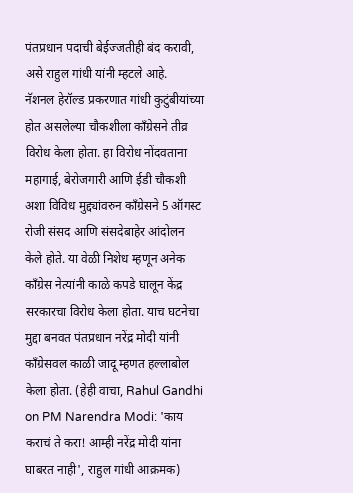पंतप्रधान पदाची बेईज्जतीही बंद करावी, असे राहुल गांधी यांनी म्हटले आहे.
नॅशनल हेरॉल्ड प्रकरणात गांधी कुटुंबीयांच्या होत असलेल्या चौकशीला काँग्रेसने तीव्र विरोध केला होता. हा विरोध नोंदवताना महागाई, बेरोजगारी आणि ईडी चौकशी अशा विविध मुद्द्यांवरुन काँग्रेसने 5 ऑगस्ट रोजी संसद आणि संसदेबाहेर आंदोलन केले होते. या वेळी निशेध म्हणून अनेक काँग्रेस नेत्यांनी काळे कपडे घालून केंद्र सरकारचा विरोध केला होता. याच घटनेचा मुद्दा बनवत पंतप्रधान नरेंद्र मोदी यांनी काँग्रेसवल काळी जादू म्हणत हल्लाबोल केला होता. (हेही वाचा, Rahul Gandhi on PM Narendra Modi: 'काय कराचं ते करा! आम्ही नरेंद्र मोदी यांना घाबरत नाही', राहुल गांधी आक्रमक)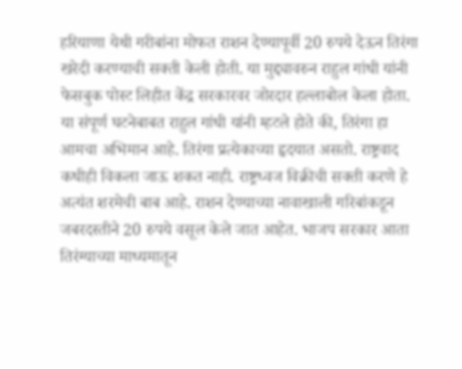हरियाणा येथी गरीबांना मोफत राशन देण्यापूर्वी 20 रुपये देऊन तिरंगा खरेदी करण्याची सक्ती केली होती. या मुद्द्यावरुन राहुल गांधी यांनी फेसबुक पोस्ट लिहीत केंद्र सरकारवर जोरदार हल्लाबोल केला होता. या संपूर्ण घटनेबाबत राहुल गांधी यांनी म्हटले होते की, तिरंगा हा आमचा अभिमान आहे. तिरंगा प्रत्येकाच्या हृदयात असतो. राष्ट्रवाद कधीही विकला जाऊ शकत नाही. राष्ट्रध्वज विक्रीची सक्ती करणे हे अत्यंत शरमेची बाब आहे. राशन देण्याच्या नावाखाली गरिबांकडून जबरदस्तीने 20 रुपये वसूल केले जात आहेत. भाजप सरकार आता तिरंग्याच्या माध्यमातून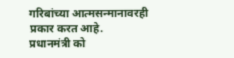गरिबांच्या आत्मसन्मानावरही प्रकार करत आहे.
प्रधानमंत्री को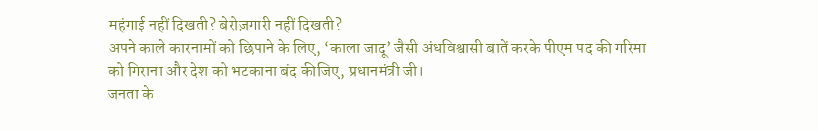महंगाई नहीं दिखती? बेरोज़गारी नहीं दिखती?
अपने काले कारनामों को छिपाने के लिए, ‘काला जादू’ जैसी अंधविश्वासी बातें करके पीएम पद की गरिमा को गिराना और देश को भटकाना बंद कीजिए, प्रधानमंत्री जी।
जनता के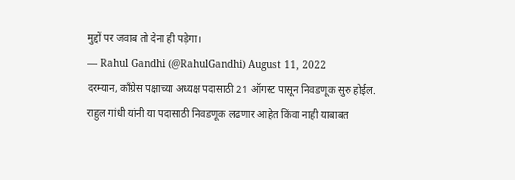मुद्दों पर जवाब तो देना ही पड़ेगा।
— Rahul Gandhi (@RahulGandhi) August 11, 2022
दरम्यान, काँग्रेस पक्षाच्या अध्यक्ष पदासाठी 21 ऑगस्ट पासून निवडणूक सुरु होईल. राहुल गांधी यांनी या पदासाठी निवडणूक लढणार आहेत किंवा नाही याबाबत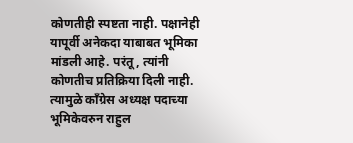कोणतीही स्पष्टता नाही. पक्षानेही यापूर्वी अनेकदा याबाबत भूमिका मांडली आहे. परंतू, त्यांनी कोणतीच प्रतिक्रिया दिली नाही. त्यामुळे काँग्रेस अध्यक्ष पदाच्या भूमिकेवरुन राहुल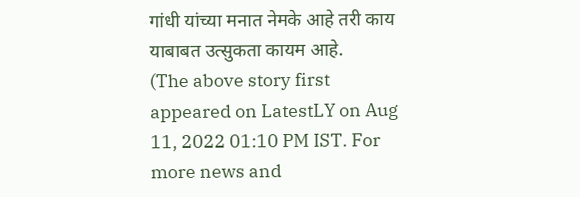गांधी यांच्या मनात नेमके आहे तरी काय याबाबत उत्सुकता कायम आहे.
(The above story first appeared on LatestLY on Aug 11, 2022 01:10 PM IST. For more news and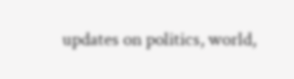updates on politics, world,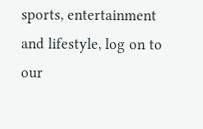sports, entertainment and lifestyle, log on to our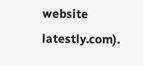website latestly.com).